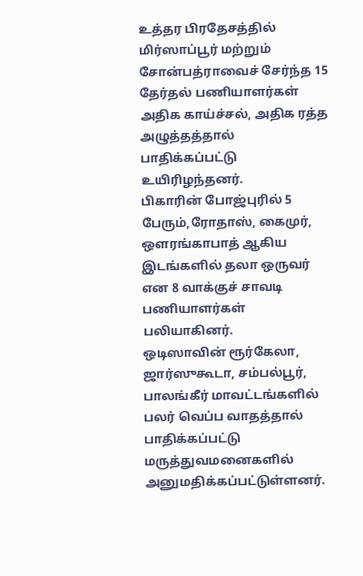உத்தர பிரதேசத்தில் மிர்ஸாப்பூர் மற்றும் சோன்பத்ராவைச் சேர்ந்த 15 தேர்தல் பணியாளர்கள் அதிக காய்ச்சல், அதிக ரத்த அழுத்தத்தால் பாதிக்கப்பட்டு உயிரிழந்தனர்.
பிகாரின் போஜ்புரில் 5 பேரும்,ரோதாஸ், கைமுர், ஔரங்காபாத் ஆகிய இடங்களில் தலா ஒருவர் என 8 வாக்குச் சாவடி பணியாளர்கள் பலியாகினர்.
ஒடிஸாவின் ரூர்கேலா, ஜார்ஸுகூடா, சம்பல்பூர், பாலங்கீர் மாவட்டங்களில் பலர் வெப்ப வாதத்தால் பாதிக்கப்பட்டு மருத்துவமனைகளில் அனுமதிக்கப்பட்டுள்ளனர்.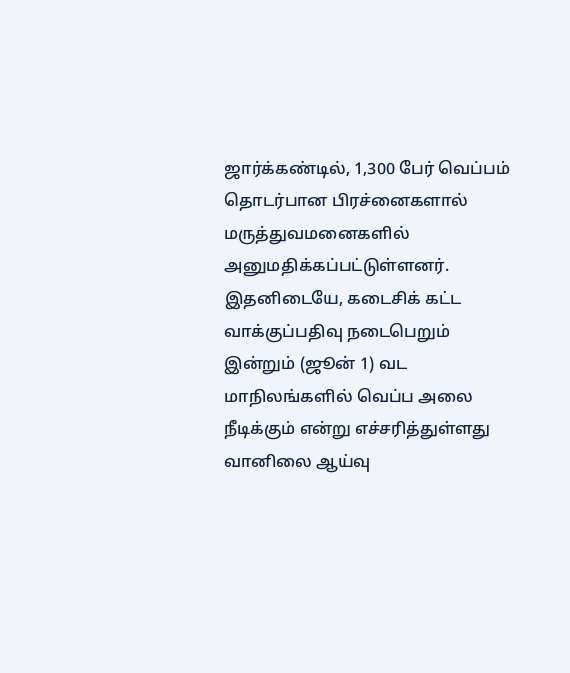ஜார்க்கண்டில், 1,300 பேர் வெப்பம் தொடர்பான பிரச்னைகளால் மருத்துவமனைகளில் அனுமதிக்கப்பட்டுள்ளனர்.
இதனிடையே, கடைசிக் கட்ட வாக்குப்பதிவு நடைபெறும் இன்றும் (ஜூன் 1) வட மாநிலங்களில் வெப்ப அலை நீடிக்கும் என்று எச்சரித்துள்ளது வானிலை ஆய்வு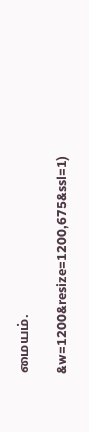மையம்.

&w=1200&resize=1200,675&ssl=1)